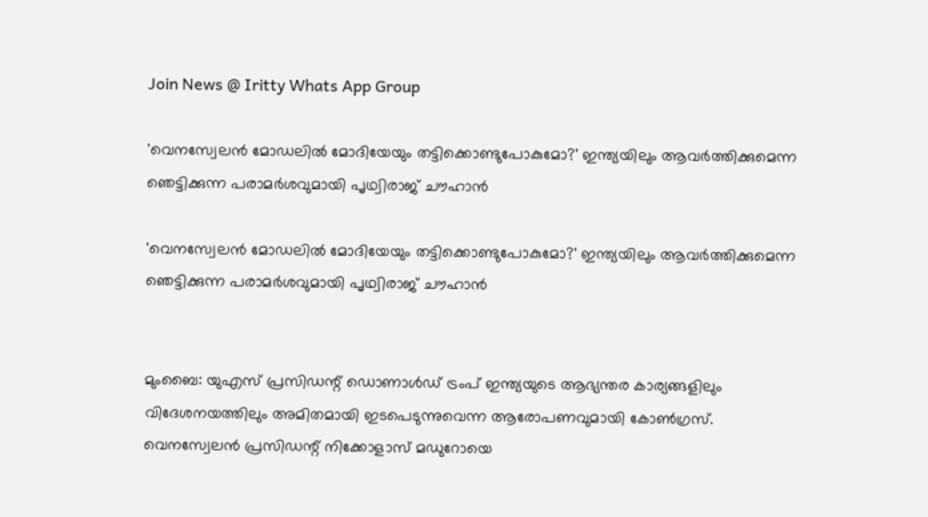Join News @ Iritty Whats App Group

'വെനസ്വേലൻ മോഡലിൽ മോദിയേയും തട്ടിക്കൊണ്ടുപോകുമോ?' ഇന്ത്യയിലും ആവർത്തിക്കുമെന്ന ഞെട്ടിക്കുന്ന പരാമര്‍ശവുമായി പൃഥ്വിരാജ് ചൗഹാൻ

'വെനസ്വേലൻ മോഡലിൽ മോദിയേയും തട്ടിക്കൊണ്ടുപോകുമോ?' ഇന്ത്യയിലും ആവർത്തിക്കുമെന്ന ഞെട്ടിക്കുന്ന പരാമര്‍ശവുമായി പൃഥ്വിരാജ് ചൗഹാൻ


മുംബൈ: യുഎസ് പ്രസിഡന്റ് ഡൊണാൾഡ് ട്രംപ് ഇന്ത്യയുടെ ആഭ്യന്തര കാര്യങ്ങളിലും വിദേശനയത്തിലും അമിതമായി ഇടപെടുന്നുവെന്ന ആരോപണവുമായി കോൺഗ്രസ്. വെനസ്വേലൻ പ്രസിഡന്റ് നിക്കോളാസ് മഡുറോയെ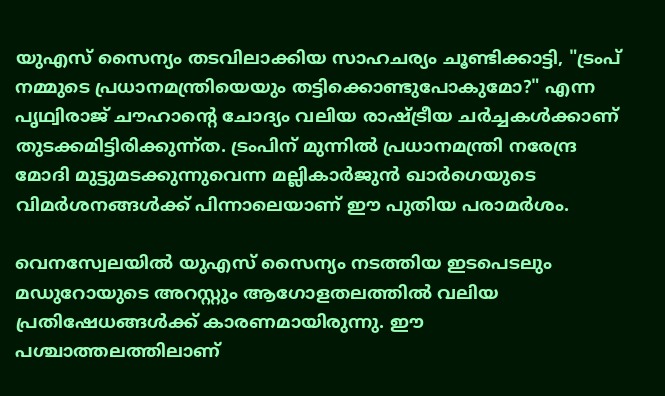യുഎസ് സൈന്യം തടവിലാക്കിയ സാഹചര്യം ചൂണ്ടിക്കാട്ടി, "ട്രംപ് നമ്മുടെ പ്രധാനമന്ത്രിയെയും തട്ടിക്കൊണ്ടുപോകുമോ?" എന്ന പൃഥ്വിരാജ് ചൗഹാന്റെ ചോദ്യം വലിയ രാഷ്ട്രീയ ചർച്ചകൾക്കാണ് തുടക്കമിട്ടിരിക്കുന്ന്ത. ട്രംപിന് മുന്നിൽ പ്രധാനമന്ത്രി നരേന്ദ്ര മോദി മുട്ടുമടക്കുന്നുവെന്ന മല്ലികാർജുൻ ഖാർഗെയുടെ വിമർശനങ്ങൾക്ക് പിന്നാലെയാണ് ഈ പുതിയ പരാമർശം.

വെനസ്വേലയിൽ യുഎസ് സൈന്യം നടത്തിയ ഇടപെടലും മഡുറോയുടെ അറസ്റ്റും ആഗോളതലത്തിൽ വലിയ പ്രതിഷേധങ്ങൾക്ക് കാരണമായിരുന്നു. ഈ പശ്ചാത്തലത്തിലാണ്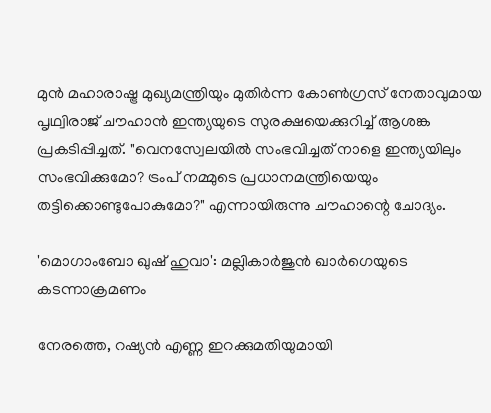മുൻ മഹാരാഷ്ട്ര മുഖ്യമന്ത്രിയും മുതിർന്ന കോൺഗ്രസ് നേതാവുമായ പൃഥ്വിരാജ് ചൗഹാൻ ഇന്ത്യയുടെ സുരക്ഷയെക്കുറിച്ച് ആശങ്ക പ്രകടിപ്പിച്ചത്. "വെനസ്വേലയിൽ സംഭവിച്ചത് നാളെ ഇന്ത്യയിലും സംഭവിക്കുമോ? ട്രംപ് നമ്മുടെ പ്രധാനമന്ത്രിയെയും തട്ടിക്കൊണ്ടുപോകുമോ?" എന്നായിരുന്നു ചൗഹാന്റെ ചോദ്യം.

'മൊഗാംബോ ഖുഷ് ഹുവാ': മല്ലികാർജുൻ ഖാർഗെയുടെ കടന്നാക്രമണം

നേരത്തെ, റഷ്യൻ എണ്ണ ഇറക്കുമതിയുമായി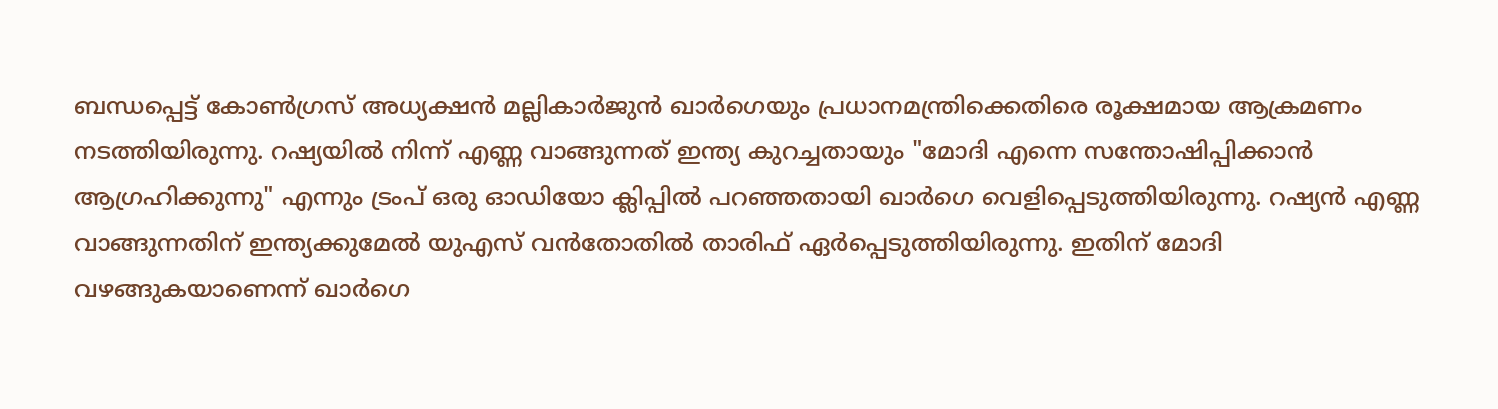ബന്ധപ്പെട്ട് കോൺഗ്രസ് അധ്യക്ഷൻ മല്ലികാർജുൻ ഖാർഗെയും പ്രധാനമന്ത്രിക്കെതിരെ രൂക്ഷമായ ആക്രമണം നടത്തിയിരുന്നു. റഷ്യയിൽ നിന്ന് എണ്ണ വാങ്ങുന്നത് ഇന്ത്യ കുറച്ചതായും "മോദി എന്നെ സന്തോഷിപ്പിക്കാൻ ആഗ്രഹിക്കുന്നു" എന്നും ട്രംപ് ഒരു ഓഡിയോ ക്ലിപ്പിൽ പറഞ്ഞതായി ഖാർഗെ വെളിപ്പെടുത്തിയിരുന്നു. റഷ്യൻ എണ്ണ വാങ്ങുന്നതിന് ഇന്ത്യക്കുമേൽ യുഎസ് വൻതോതിൽ താരിഫ് ഏർപ്പെടുത്തിയിരുന്നു. ഇതിന് മോദി വഴങ്ങുകയാണെന്ന് ഖാർഗെ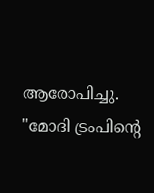ആരോപിച്ചു. "മോദി ട്രംപിന്റെ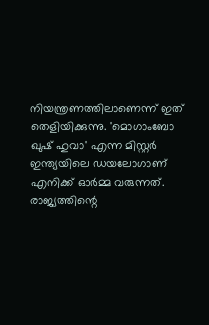നിയന്ത്രണത്തിലാണെന്ന് ഇത് തെളിയിക്കുന്നു. 'മൊഗാംബോ ഖുഷ് ഹുവാ' എന്ന മിസ്റ്റർ ഇന്ത്യയിലെ ഡയലോഗാണ് എനിക്ക് ഓർമ്മ വരുന്നത്. രാജ്യത്തിന്റെ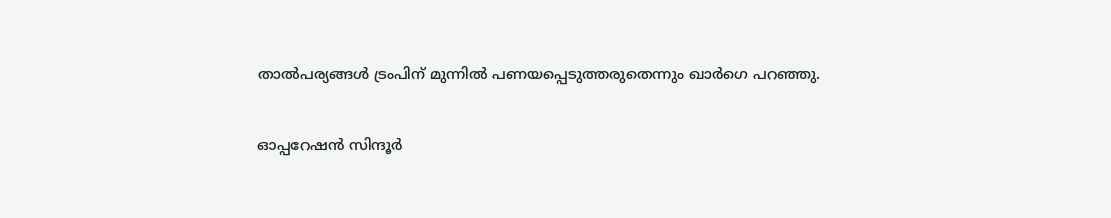താൽപര്യങ്ങൾ ട്രംപിന് മുന്നിൽ പണയപ്പെടുത്തരുതെന്നും ഖാർഗെ പറഞ്ഞു.

ഓപ്പറേഷൻ സിന്ദൂർ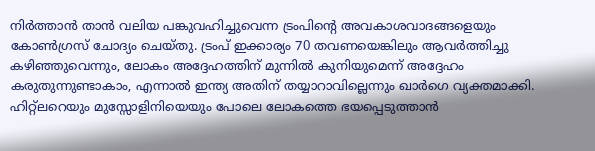നിര്‍ത്താൻ താൻ വലിയ പങ്കുവഹിച്ചുവെന്ന ട്രംപിന്റെ അവകാശവാദങ്ങളെയും കോൺഗ്രസ് ചോദ്യം ചെയ്തു. ട്രംപ് ഇക്കാര്യം 70 തവണയെങ്കിലും ആവർത്തിച്ചു കഴിഞ്ഞുവെന്നും, ലോകം അദ്ദേഹത്തിന് മുന്നിൽ കുനിയുമെന്ന് അദ്ദേഹം കരുതുന്നുണ്ടാകാം, എന്നാൽ ഇന്ത്യ അതിന് തയ്യാറാവില്ലെന്നും ഖാർഗെ വ്യക്തമാക്കി. ഹിറ്റ്‌ലറെയും മുസ്സോളിനിയെയും പോലെ ലോകത്തെ ഭയപ്പെടുത്താൻ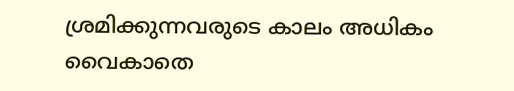ശ്രമിക്കുന്നവരുടെ കാലം അധികം വൈകാതെ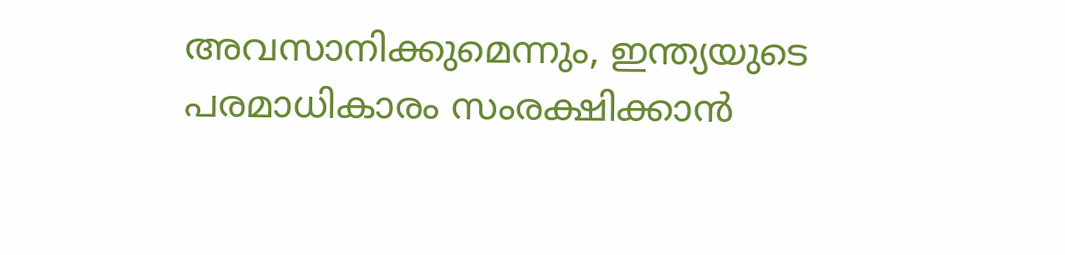അവസാനിക്കുമെന്നും, ഇന്ത്യയുടെ പരമാധികാരം സംരക്ഷിക്കാൻ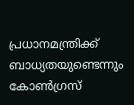പ്രധാനമന്ത്രിക്ക് ബാധ്യതയുണ്ടെന്നും കോൺഗ്രസ്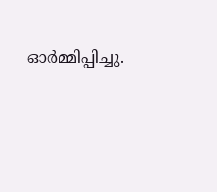ഓർമ്മിപ്പിച്ചു.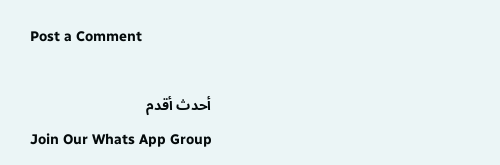Post a Comment

أحدث أقدم
Join Our Whats App Group